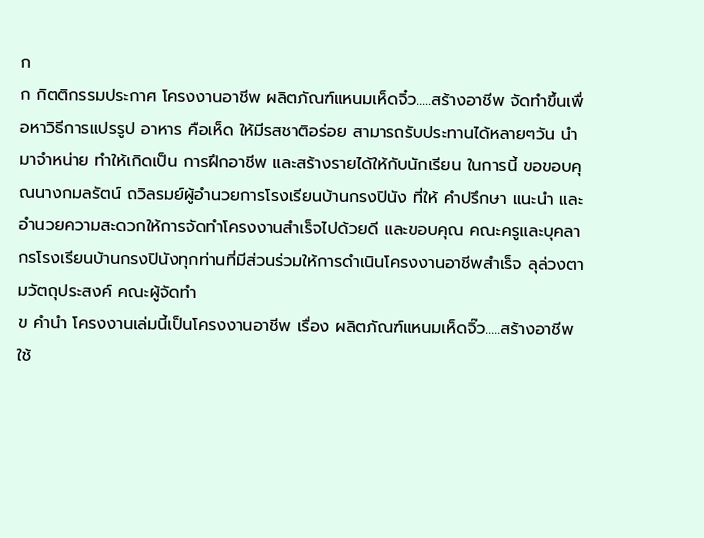ก
ก กิตติกรรมประกาศ โครงงานอาชีพ ผลิตภัณฑ์แหนมเห็ดจิ๋ว.....สร้างอาชีพ จัดทำขึ้นเพื่อหาวิธีการแปรรูป อาหาร คือเห็ด ให้มีรสชาติอร่อย สามารถรับประทานได้หลายๆวัน นำมาจำหน่าย ทำให้เกิดเป็น การฝึกอาชีพ และสร้างรายได้ให้กับนักเรียน ในการนี้ ขอขอบคุณนางกมลรัตน์ ถวิลรมย์ผู้อำนวยการโรงเรียนบ้านกรงปินัง ที่ให้ คำปรึกษา แนะนำ และอำนวยความสะดวกให้การจัดทำโครงงานสำเร็จไปด้วยดี และขอบคุณ คณะครูและบุคลากรโรงเรียนบ้านกรงปินังทุกท่านที่มีส่วนร่วมให้การดำเนินโครงงานอาชีพสำเร็จ ลุล่วงตามวัตถุประสงค์ คณะผู้จัดทำ
ข คำนำ โครงงานเล่มนี้เป็นโครงงานอาชีพ เรื่อง ผลิตภัณฑ์แหนมเห็ดจิ๊ว.....สร้างอาชีพ ใช้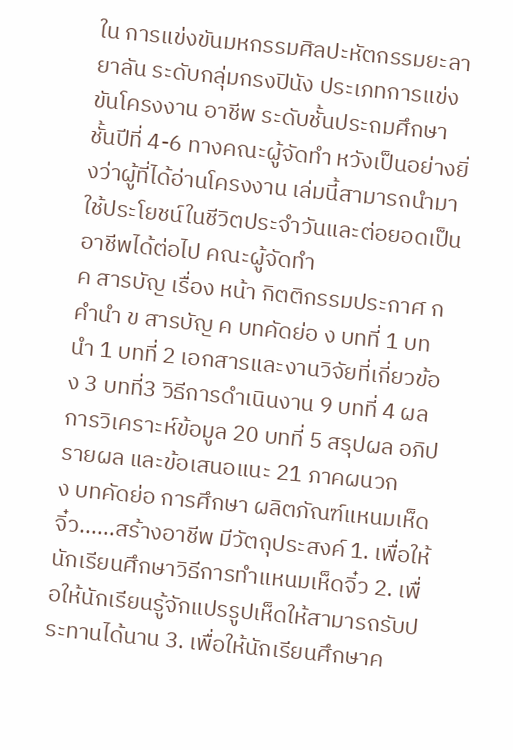ใน การแข่งขันมหกรรมศิลปะหัตกรรมยะลายาลัน ระดับกลุ่มกรงปินัง ประเภทการแข่งขันโครงงาน อาชีพ ระดับชั้นประถมศึกษาชั้นปีที่ 4-6 ทางคณะผู้จัดทำ หวังเป็นอย่างยิ่งว่าผู้ที่ได้อ่านโครงงาน เล่มนี้สามารถนำมาใช้ประโยชน์ในชีวิตประจำวันและต่อยอดเป็นอาชีพได้ต่อไป คณะผู้จัดทำ
ค สารบัญ เรื่อง หน้า กิตติกรรมประกาศ ก คำนำ ข สารบัญ ค บทคัดย่อ ง บทที่ 1 บทนำ 1 บทที่ 2 เอกสารและงานวิจัยที่เกี่ยวข้อง 3 บทที่3 วิธีการดำเนินงาน 9 บทที่ 4 ผลการวิเคราะห์ข้อมูล 20 บทที่ 5 สรุปผล อภิปรายผล และข้อเสนอแนะ 21 ภาคผนวก
ง บทคัดย่อ การศึกษา ผลิตภัณฑ์แหนมเห็ดจิ๋ว......สร้างอาชีพ มีวัตถุประสงค์ 1. เพื่อให้นักเรียนศึกษาวิธีการทำแหนมเห็ดจิ๋ว 2. เพื่อให้นักเรียนรู้จักแปรรูปเห็ดให้สามารถรับประทานได้นาน 3. เพื่อให้นักเรียนศึกษาค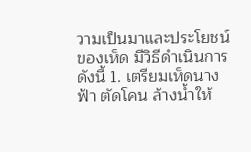วามเป็นมาและประโยชน์ของเห็ด มีวิธีดำเนินการดังนี้ 1. เตรียมเห็ดนางฟ้า ตัดโคน ล้างน้ำให้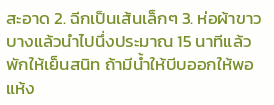สะอาด 2. ฉีกเป็นเส้นเล็กๆ 3. ห่อผ้าขาวบางแล้วนำไปนึ่งประมาณ 15 นาทีแล้วพักให้เย็นสนิท ถ้ามีน้ำให้บีบออกให้พอแห้ง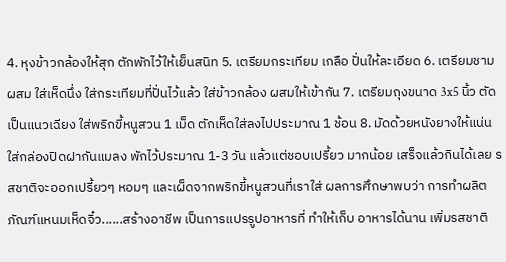4. หุงข้าวกล้องให้สุก ตักพักไว้ให้เย็นสนิท 5. เตรียมกระเทียม เกลือ ปั่นให้ละเอียด 6. เตรียมชามผสม ใส่เห็ดนึ่ง ใส่กระเทียมที่ปั่นไว้แล้ว ใส่ข้าวกล้อง ผสมให้เข้ากัน 7. เตรียมถุงขนาด 3x5 นิ้ว ตัดเป็นแนวเฉียง ใส่พริกขี้หนูสวน 1 เม็ด ตักเห็ดใส่ลงไปประมาณ 1 ช้อน 8. มัดด้วยหนังยางให้แน่น ใส่กล่องปิดฝากันแมลง พักไว้ประมาณ 1-3 วัน แล้วแต่ชอบเปรี้ยว มากน้อย เสร็จแล้วกินได้เลย รสชาติจะออกเปรี้ยวๆ หอมๆ และเผ็ดจากพริกขี้หนูสวนที่เราใส่ ผลการศึกษาพบว่า การทำผลิตภัณฑ์แหนมเห็ดจิ๋ว......สร้างอาชีพ เป็นการแปรรูปอาหารที่ ทำให้เก็บ อาหารได้นาน เพิ่มรสชาติ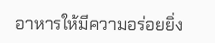อาหารให้มีความอร่อยยิ่ง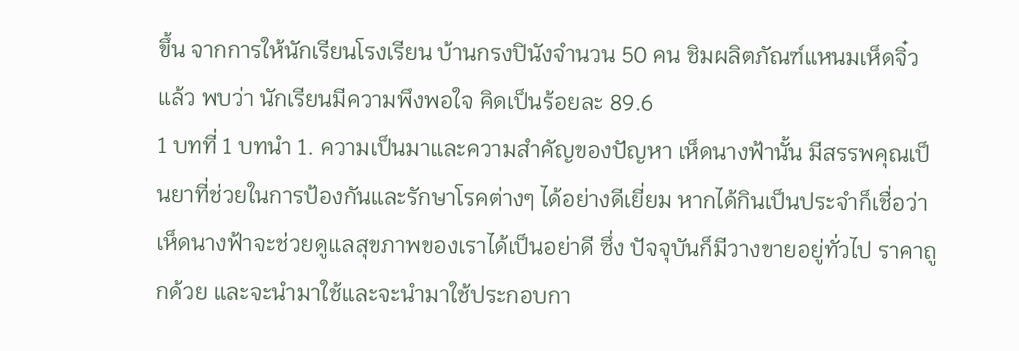ขึ้น จากการให้นักเรียนโรงเรียน บ้านกรงปินังจำนวน 50 คน ชิมผลิตภัณฑ์แหนมเห็ดจิ๋ว แล้ว พบว่า นักเรียนมีความพึงพอใจ คิดเป็นร้อยละ 89.6
1 บทที่ 1 บทนำ 1. ความเป็นมาและความสำคัญของปัญหา เห็ดนางฟ้านั้น มีสรรพคุณเป็นยาที่ช่วยในการป้องกันและรักษาโรคต่างๆ ได้อย่างดีเยี่ยม หากได้กินเป็นประจำก็เชื่อว่าเห็ดนางฟ้าจะช่วยดูเเลสุขภาพของเราได้เป็นอย่าดี ซึ่ง ปัจจุบันก็มีวางขายอยู่ทั่วไป ราคาถูกด้วย และจะนำมาใช้และจะนำมาใช้ประกอบกา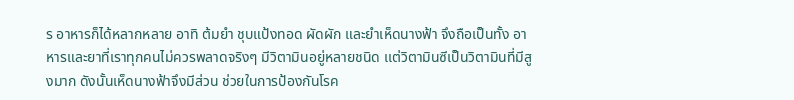ร อาหารก็ได้หลากหลาย อาทิ ต้มยำ ชุบแป้งทอด ผัดผัก และยำเห็ดนางฟ้า จึงถือเป็นทั้ง อาหารและยาที่เราทุกคนไม่ควรพลาดจริงๆ มีวิตามินอยู่หลายชนิด เเต่วิตามินซีเป็นวิตามินที่มีสูงมาก ดังนั้นเห็ดนางฟ้าจึงมีส่วน ช่วยในการป้องกันโรค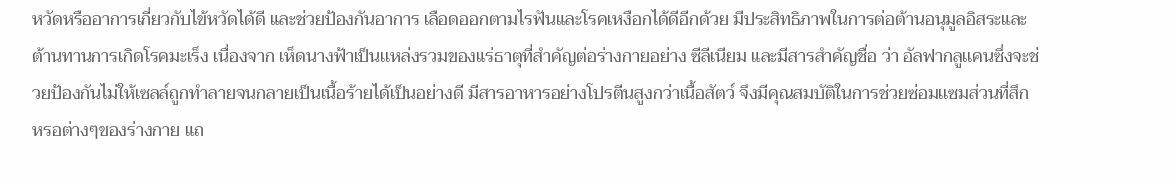หวัดหรืออาการเกี่ยวกับไข้หวัดได้ดี และช่วยป้องกันอาการ เลือดออกตามไรฟันและโรคเหงือกได้ดีอีกด้วย มีประสิทธิภาพในการต่อต้านอนุมูลอิสระและต้านทานการเกิดโรคมะเร็ง เนื่องจาก เห็ดนางฟ้าเป็นเเหล่งรวมของแร่ธาตุที่สำคัญต่อร่างกายอย่าง ซีลีเนียม และมีสารสำคัญชื่อ ว่า อัลฟากลูเเคนซึ่งจะช่วยป้องกันไม่ให้เซลล์ถูกทำลายจนกลายเป็นเนื้อร้ายได้เป็นอย่างดี มีสารอาหารอย่างโปรตีนสูงกว่าเนื้อสัตว์ จึงมีคุณสมบัติในการช่วยซ่อมเเซมส่วนที่สึก หรอต่างๆของร่างกาย แถ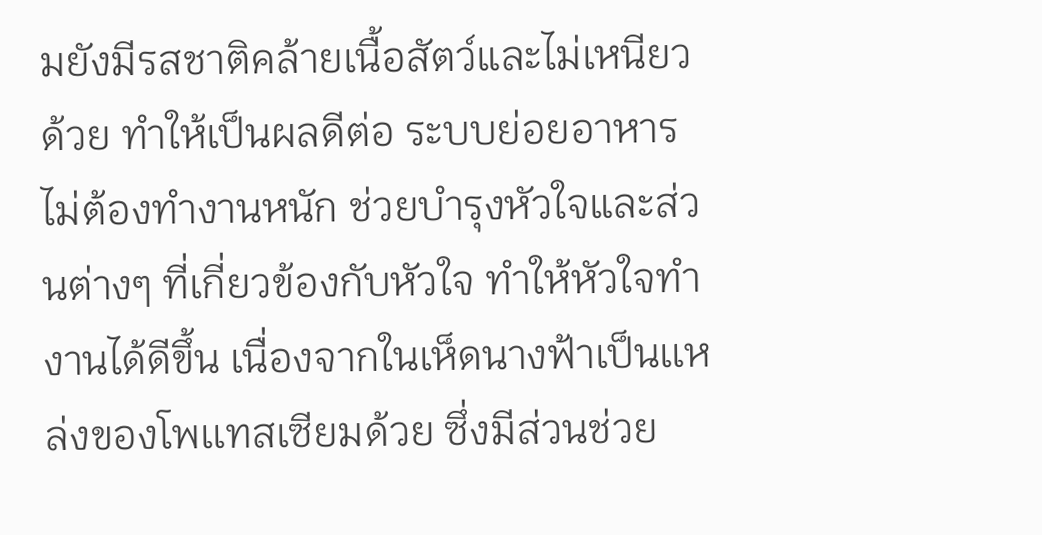มยังมีรสชาติคล้ายเนื้อสัตว์และไม่เหนียวด้วย ทำให้เป็นผลดีต่อ ระบบย่อยอาหารไม่ต้องทำงานหนัก ช่วยบำรุงหัวใจและส่วนต่างๆ ที่เกี่ยวข้องกับหัวใจ ทำให้หัวใจทำงานได้ดีขึ้น เนื่องจากในเห็ดนางฟ้าเป็นเเหล่งของโพเเทสเซียมด้วย ซึ่งมีส่วนช่วย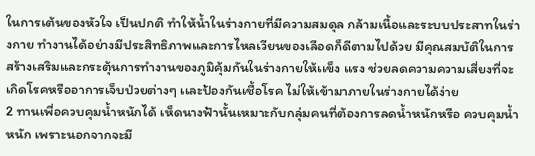ในการเต้นของหัวใจ เป็นปกติ ทำให้น้ำในร่างกายที่มีความสมดุล กล้ามเนื้อและระบบประสาทในร่างกาย ทำงานได้อย่างมีประสิทธิภาพและการไหลเวียนของเลือดก็ดีตามไปด้วย มีคุณสมบัติในการสร้างเสริมและกระตุ้นการทำงานของภูมิคุ้มกันในร่างกายให้เเข็ง เเรง ช่วยลดความความเสี่ยงที่จะเกิดโรคหรืออาการเจ็บป่วยต่างๆ เเละป้องกันเชื้อโรค ไม่ให้เข้ามาภายในร่างกายได้ง่าย
2 ทานเพื่อควบคุมน้ำหนักได้ เห็ดนางฟ้านั้นเหมาะกับกลุ่มคนที่ต้องการลดน้ำหนักหรือ ควบคุมน้ำหนัก เพราะนอกจากจะมี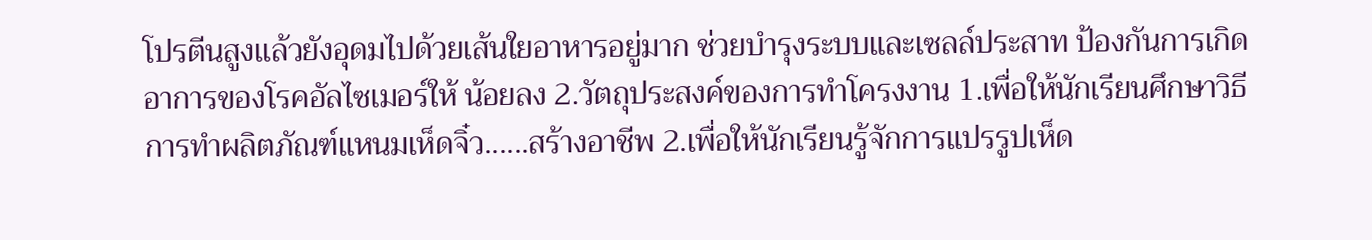โปรตีนสูงเเล้วยังอุดมไปด้วยเส้นใยอาหารอยู่มาก ช่วยบำรุงระบบและเซลล์ประสาท ป้องกันการเกิดอาการของโรคอัลไซเมอร์ให้ น้อยลง 2.วัตถุประสงค์ของการทำโครงงาน 1.เพื่อให้นักเรียนศึกษาวิธีการทำผลิตภัณฑ์แหนมเห็ดจิ๋ว......สร้างอาชีพ 2.เพื่อให้นักเรียนรู้จักการแปรรูปเห็ด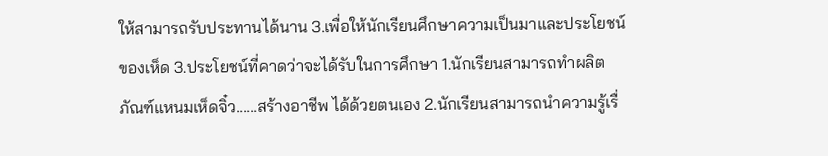ให้สามารถรับประทานได้นาน 3.เพื่อให้นักเรียนศึกษาความเป็นมาและประโยชน์ของเห็ด 3.ประโยชน์ที่คาดว่าจะได้รับในการศึกษา 1.นักเรียนสามารถทำผลิตภัณฑ์แหนมเห็ดจิ๋ว......สร้างอาชีพ ได้ด้วยตนเอง 2.นักเรียนสามารถนำความรู้เรื่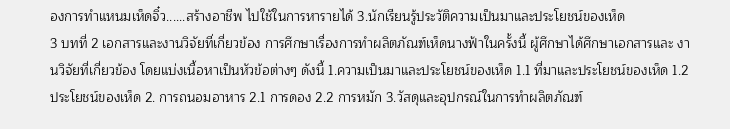องการทำแหนมเห็ดจิ๋ว......สร้างอาชีพ ไปใช้ในการหารายได้ 3.นักเรียนรู้ประวัติความเป็นมาและประโยชน์ของเห็ด
3 บทที่ 2 เอกสารและงานวิจัยที่เกี่ยวข้อง การศึกษาเรื่องการทำผลิตภัณฑ์เห็ดนางฟ้าในครั้งนี้ ผู้ศึกษาได้ศึกษาเอกสารและ งานวิจัยที่เกี่ยวข้อง โดยแบ่งเนื้อหาเป็นหัวข้อต่างๆ ดังนี้ 1.ความเป็นมาและประโยชน์ของเห็ด 1.1 ที่มาและประโยชน์ของเห็ด 1.2 ประโยชน์ของเห็ด 2. การถนอมอาหาร 2.1 การดอง 2.2 การหมัก 3.วัสดุและอุปกรณ์ในการทำผลิตภัณฑ์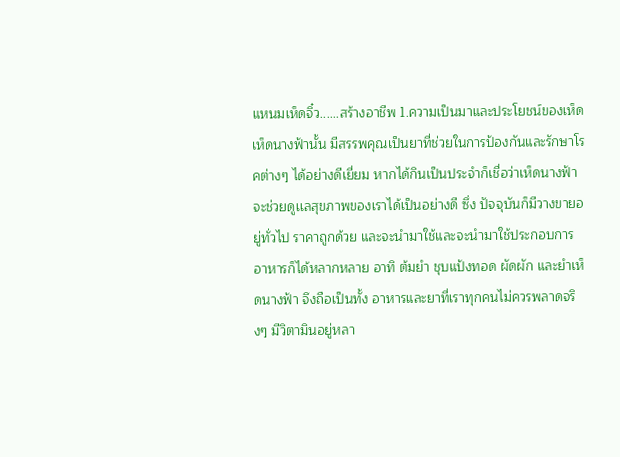แหนมเห็ดจิ๋ว......สร้างอาชีพ 1.ความเป็นมาและประโยชน์ของเห็ด เห็ดนางฟ้านั้น มีสรรพคุณเป็นยาที่ช่วยในการป้องกันและรักษาโรคต่างๆ ได้อย่างดีเยี่ยม หากได้กินเป็นประจำก็เชื่อว่าเห็ดนางฟ้าจะช่วยดูเเลสุขภาพของเราได้เป็นอย่างดี ซึ่ง ปัจจุบันก็มีวางขายอยู่ทั่วไป ราคาถูกด้วย และจะนำมาใช้และจะนำมาใช้ประกอบการ อาหารก็ได้หลากหลาย อาทิ ต้มยำ ชุบแป้งทอด ผัดผัก และยำเห็ดนางฟ้า จึงถือเป็นทั้ง อาหารและยาที่เราทุกคนไม่ควรพลาดจริงๆ มีวิตามินอยู่หลา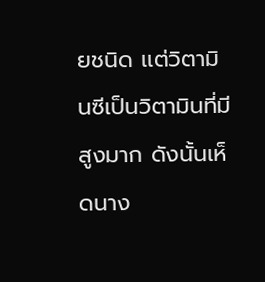ยชนิด เเต่วิตามินซีเป็นวิตามินที่มีสูงมาก ดังนั้นเห็ดนาง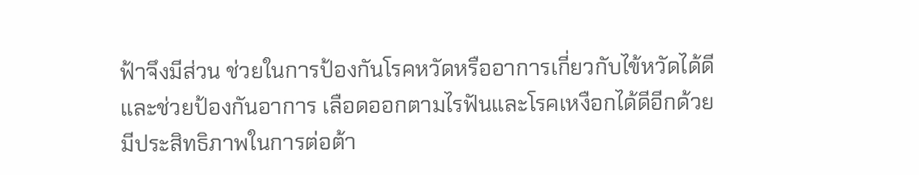ฟ้าจึงมีส่วน ช่วยในการป้องกันโรคหวัดหรืออาการเกี่ยวกับไข้หวัดได้ดี และช่วยป้องกันอาการ เลือดออกตามไรฟันและโรคเหงือกได้ดีอีกด้วย มีประสิทธิภาพในการต่อต้า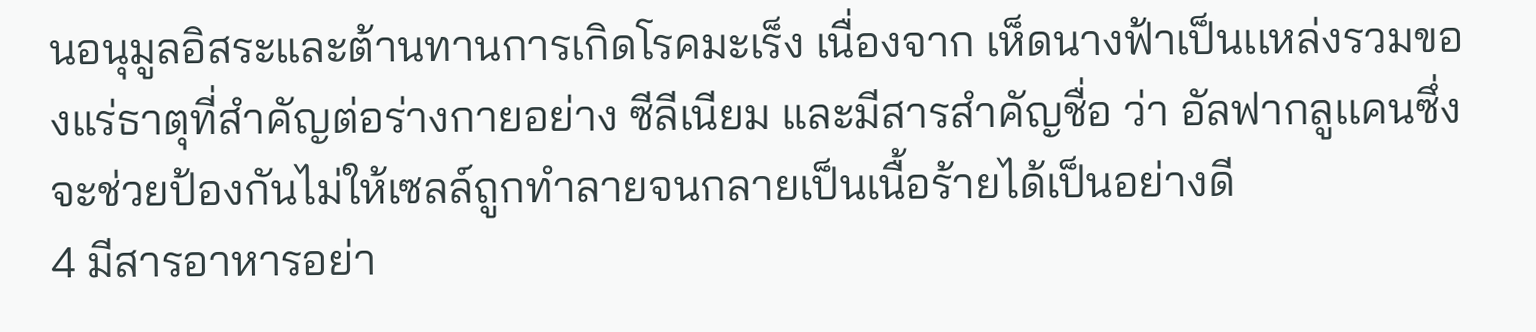นอนุมูลอิสระและต้านทานการเกิดโรคมะเร็ง เนื่องจาก เห็ดนางฟ้าเป็นเเหล่งรวมของแร่ธาตุที่สำคัญต่อร่างกายอย่าง ซีลีเนียม และมีสารสำคัญชื่อ ว่า อัลฟากลูเเคนซึ่งจะช่วยป้องกันไม่ให้เซลล์ถูกทำลายจนกลายเป็นเนื้อร้ายได้เป็นอย่างดี
4 มีสารอาหารอย่า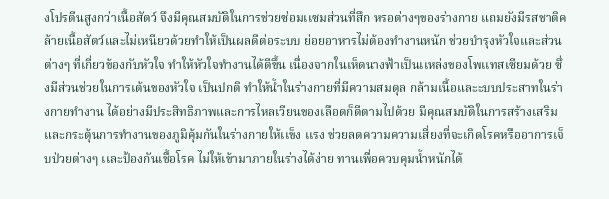งโปรตีนสูงกว่าเนื้อสัตว์ จึงมีคุณสมบัติในการช่วยซ่อมเเซมส่วนที่สึก หรอต่างๆของร่างกาย แถมยังมีรสชาติคล้ายเนื้อสัตว์และไม่เหนียวด้วยทำให้เป็นผลดีต่อระบบ ย่อยอาหารไม่ต้องทำงานหนัก ช่วยบำรุงหัวใจและส่วนต่างๆ ที่เกี่ยวข้องกับหัวใจ ทำให้หัวใจทำงานได้ดีขึ้น เนื่องจากในเห็ดนางฟ้าเป็นเเหล่งของโพเเทสเซียมด้วย ซึ่งมีส่วนช่วยในการเต้นของหัวใจ เป็นปกติ ทำให้น้ำในร่างกายที่มีความสมดุล กล้ามเนื้อและะบบประสาทในร่างกายทำงาน ได้อย่างมีประสิทธิภาพและการไหลเวียนของเลือดก็ดีตามไปด้วย มีคุณสมบัติในการสร้างเสริมและกระตุ้นการทำงานของภูมิคุ้มกันในร่างกายให้เเข็ง เเรง ช่วยลดความความเสี่ยงที่จะเกิดโรคหรืออาการเจ็บป่วยต่างๆ เเละป้องกันเชื้อโรค ไม่ให้เข้ามาภายในร่างได้ง่าย ทานเพื่อควบคุมน้ำหนักได้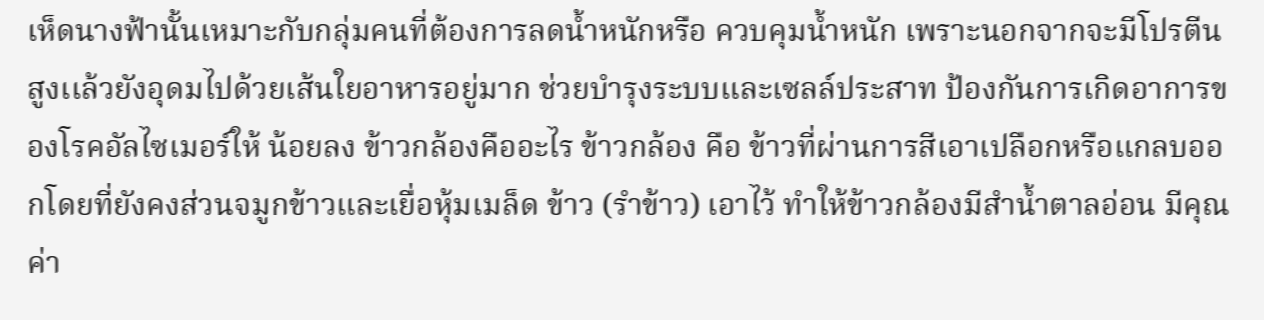เห็ดนางฟ้านั้นเหมาะกับกลุ่มคนที่ต้องการลดน้ำหนักหรือ ควบคุมน้ำหนัก เพราะนอกจากจะมีโปรตีนสูงเเล้วยังอุดมไปด้วยเส้นใยอาหารอยู่มาก ช่วยบำรุงระบบและเซลล์ประสาท ป้องกันการเกิดอาการของโรคอัลไซเมอร์ให้ น้อยลง ข้าวกล้องคืออะไร ข้าวกล้อง คือ ข้าวที่ผ่านการสีเอาเปลือกหรือแกลบออกโดยที่ยังคงส่วนจมูกข้าวและเยื่อหุ้มเมล็ด ข้าว (รำข้าว) เอาไว้ ทำให้ข้าวกล้องมีสำน้ำตาลอ่อน มีคุณค่า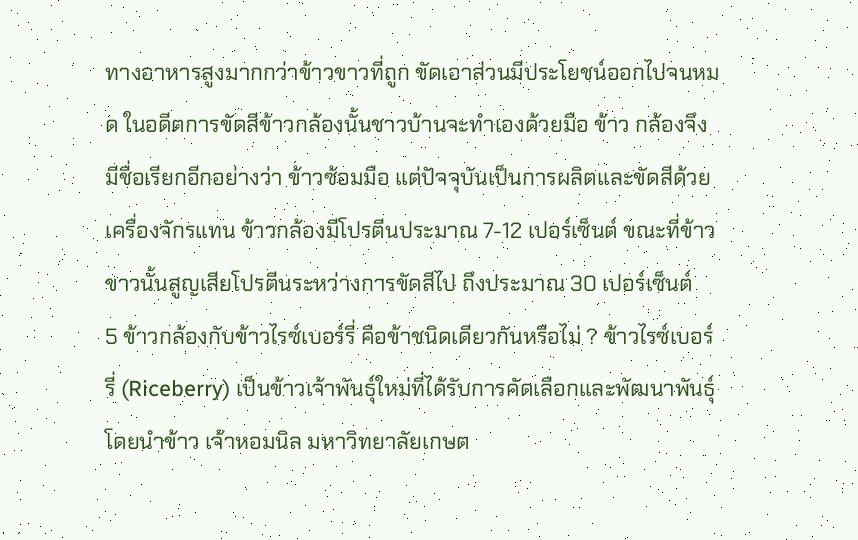ทางอาหารสูงมากกว่าข้าวขาวที่ถูก ขัดเอาส่วนมีประโยชน์ออกไปจนหมด ในอดีตการขัดสีข้าวกล้องนั้นชาวบ้านจะทำเองด้วยมือ ข้าว กล้องจึงมีชื่อเรียกอีกอย่างว่า ข้าวซ้อมมือ แต่ปัจจุบันเป็นการผลิตและขัดสีด้วยเครื่องจักรแทน ข้าวกล้องมีโปรตีนประมาณ 7-12 เปอร์เซ็นต์ ขณะที่ข้าวขาวนั้นสูญเสียโปรตีนระหว่างการขัดสีไป ถึงประมาณ 30 เปอร์เซ็นต์
5 ข้าวกล้องกับข้าวไรซ์เบอร์รี่ คือข้าชนิดเดียวกันหรือไม่ ? ข้าวไรซ์เบอร์รี่ (Riceberry) เป็นข้าวเจ้าพันธุ์ใหม่ที่ได้รับการคัดเลือกและพัฒนาพันธุ์โดยนำข้าว เจ้าหอมนิล มหาวิทยาลัยเกษต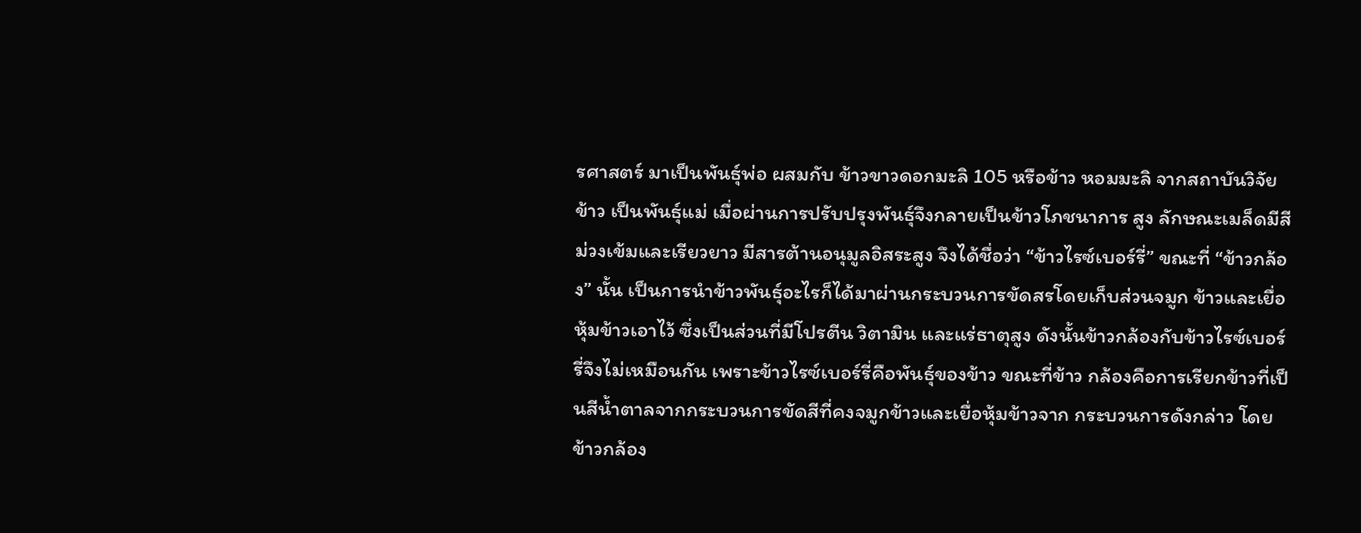รศาสตร์ มาเป็นพันธุ์พ่อ ผสมกับ ข้าวขาวดอกมะลิ 105 หรือข้าว หอมมะลิ จากสถาบันวิจัยข้าว เป็นพันธุ์แม่ เมื่อผ่านการปรับปรุงพันธุ์จึงกลายเป็นข้าวโภชนาการ สูง ลักษณะเมล็ดมีสีม่วงเข้มและเรียวยาว มีสารต้านอนุมูลอิสระสูง จึงได้ชื่อว่า “ข้าวไรซ์เบอร์รี่” ขณะที่ “ข้าวกล้อง” นั้น เป็นการนำข้าวพันธุ์อะไรก็ได้มาผ่านกระบวนการขัดสรโดยเก็บส่วนจมูก ข้าวและเยื่อหุ้มข้าวเอาไว้ ซึ่งเป็นส่วนที่มีโปรตีน วิตามิน และแร่ธาตุสูง ดังนั้นข้าวกล้องกับข้าวไรซ์เบอร์รี่จึงไม่เหมือนกัน เพราะข้าวไรซ์เบอร์รี่คือพันธุ์ของข้าว ขณะที่ข้าว กล้องคือการเรียกข้าวที่เป็นสีน้ำตาลจากกระบวนการขัดสีที่คงจมูกข้าวและเยื่อหุ้มข้าวจาก กระบวนการดังกล่าว โดยข้าวกล้อง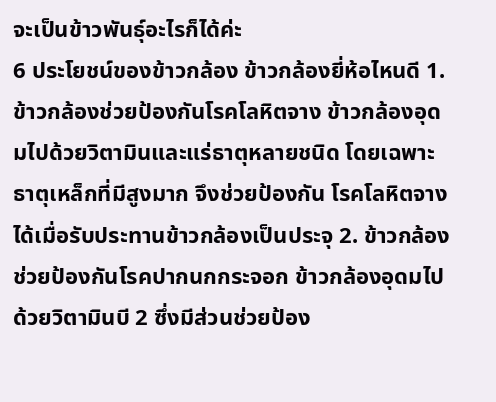จะเป็นข้าวพันธุ์อะไรก็ได้ค่ะ
6 ประโยชน์ของข้าวกล้อง ข้าวกล้องยี่ห้อไหนดี 1. ข้าวกล้องช่วยป้องกันโรคโลหิตจาง ข้าวกล้องอุดมไปด้วยวิตามินและแร่ธาตุหลายชนิด โดยเฉพาะธาตุเหล็กที่มีสูงมาก จึงช่วยป้องกัน โรคโลหิตจางได้เมื่อรับประทานข้าวกล้องเป็นประจุ 2. ข้าวกล้องช่วยป้องกันโรคปากนกกระจอก ข้าวกล้องอุดมไปด้วยวิตามินบี 2 ซึ่งมีส่วนช่วยป้อง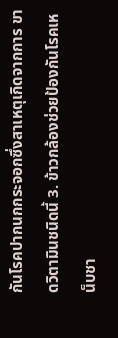กันโรคปากนกกระจอกซึ่งสาเหตุเกิดจากการ ขาดวิตามินชนิดนี้ 3. ข้าวกล้องช่วยป้องกันโรคเหน็บชา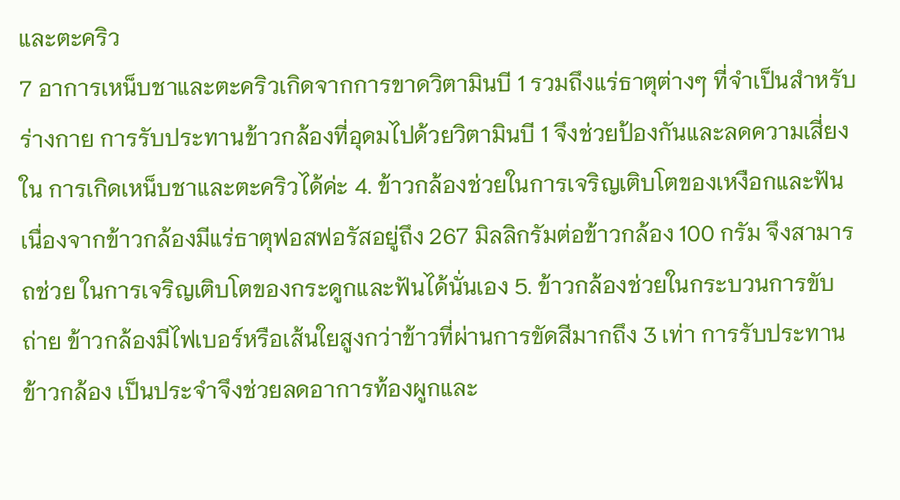และตะคริว
7 อาการเหน็บชาและตะคริวเกิดจากการขาดวิตามินบี 1 รวมถึงแร่ธาตุต่างๆ ที่จำเป็นสำหรับ ร่างกาย การรับประทานข้าวกล้องที่อุดมไปด้วยวิตามินบี 1 จึงช่วยป้องกันและลดความเสี่ยงใน การเกิดเหน็บชาและตะคริวได้ค่ะ 4. ข้าวกล้องช่วยในการเจริญเติบโตของเหงือกและฟัน เนื่องจากข้าวกล้องมีแร่ธาตุฟอสฟอรัสอยู่ถึง 267 มิลลิกรัมต่อข้าวกล้อง 100 กรัม จึงสามารถช่วย ในการเจริญเติบโตของกระดูกและฟันได้นั่นเอง 5. ข้าวกล้องช่วยในกระบวนการขับถ่าย ข้าวกล้องมีไฟเบอร์หรือเส้นใยสูงกว่าข้าวที่ผ่านการขัดสีมากถึง 3 เท่า การรับประทานข้าวกล้อง เป็นประจำจึงช่วยลดอาการท้องผูกและ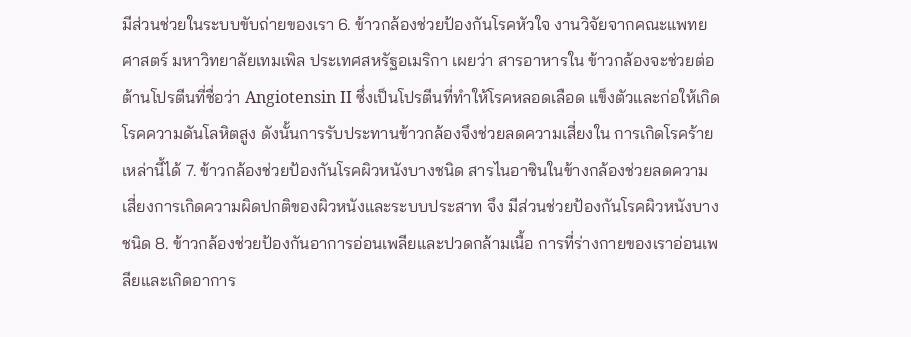มีส่วนช่วยในระบบขับถ่ายของเรา 6. ข้าวกล้องช่วยป้องกันโรคหัวใจ งานวิจัยจากคณะแพทยศาสตร์ มหาวิทยาลัยเทมเพิล ประเทศสหรัฐอเมริกา เผยว่า สารอาหารใน ข้าวกล้องจะช่วยต่อต้านโปรตีนที่ชื่อว่า Angiotensin II ซึ่งเป็นโปรตีนที่ทำให้โรคหลอดเลือด แข็งตัวและก่อให้เกิดโรคความดันโลหิตสูง ดังนั้นการรับประทานข้าวกล้องจึงช่วยลดความเสี่ยงใน การเกิดโรคร้ายเหล่านี้ได้ 7. ข้าวกล้องช่วยป้องกันโรคผิวหนังบางชนิด สารไนอาซินในข้างกล้องช่วยลดความเสี่ยงการเกิดความผิดปกติของผิวหนังและระบบประสาท จึง มีส่วนช่วยป้องกันโรคผิวหนังบางชนิด 8. ข้าวกล้องช่วยป้องกันอาการอ่อนเพลียและปวดกล้ามเนื้อ การที่ร่างกายของเราอ่อนเพลียและเกิดอาการ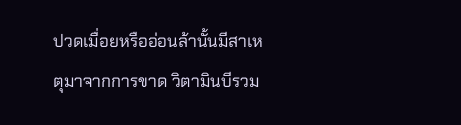ปวดเมื่อยหรืออ่อนล้านั้นมีสาเหตุมาจากการขาด วิตามินบีรวม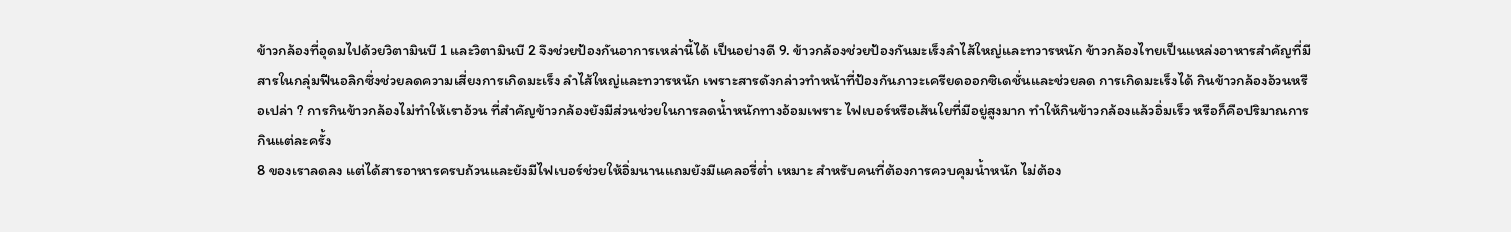ข้าวกล้องที่อุดมไปด้วยวิตามินบี 1 และวิตามินบี 2 จึงช่วยป้องกันอาการเหล่านี้ได้ เป็นอย่างดี 9. ข้าวกล้องช่วยป้องกันมะเร็งลำไส้ใหญ่และทวารหนัก ข้าวกล้องไทยเป็นแหล่งอาหารสำคัญที่มีสารในกลุ่มฟีนอลิกซึ่งช่วยลดความเสี่ยงการเกิดมะเร็ง ลำไส้ใหญ่และทวารหนัก เพราะสารดังกล่าวทำหน้าที่ป้องกันภาวะเครียดออกซิเดชั่นและช่วยลด การเกิดมะเร็งได้ กินข้าวกล้องอ้วนหรือเปล่า ? การกินข้าวกล้องไม่ทำให้เราอ้วน ที่สำคัญข้าวกล้องยังมีส่วนช่วยในการลดน้ำหนักทางอ้อมเพราะ ไฟเบอร์หรือเส้นใยที่มีอยู่สูงมาก ทำให้กินข้าวกล้องแล้วอิ่มเร็ว หรือก็คือปริมาณการกินแต่ละครั้ง
8 ของเราลดลง แต่ได้สารอาหารครบถ้วนและยังมีไฟเบอร์ช่วยให้อิ่มนานแถมยังมีแคลอรี่ต่ำ เหมาะ สำหรับคนที่ต้องการควบคุมน้ำหนัก ไม่ต้อง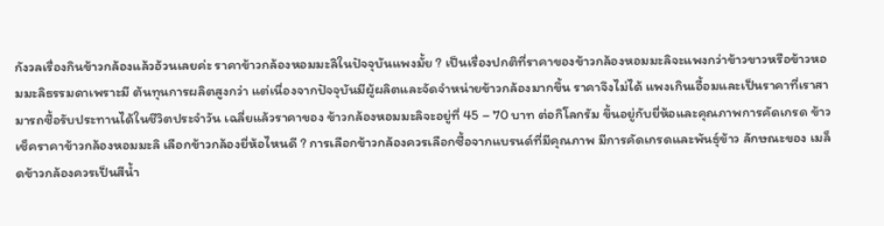กังวลเรื่องกินข้าวกล้องแล้วอ้วนเลยค่ะ ราคาข้าวกล้องหอมมะลิในปัจจุบันแพงมั้ย ? เป็นเรื่องปกติที่ราคาของข้าวกล้องหอมมะลิจะแพงกว่าข้าวขาวหรือข้าวหอมมะลิธรรมดาเพราะมี ต้นทุนการผลิตสูงกว่า แต่เนื่องจากปัจจุบันมีผู้ผลิตและจัดจำหน่ายข้าวกล้องมากขึ้น ราคาจึงไม่ได้ แพงเกินเอื้อมและเป็นราคาที่เราสามารถซื้อรับประทานได้ในชีวิตประจำวัน เฉลี่ยแล้วราคาของ ข้าวกล้องหอมมะลิจะอยู่ที่ 45 – 70 บาท ต่อกิโลกรัม ขึ้นอยู่กับยี่ห้อและคุณภาพการคัดเกรด ข้าว เช็คราคาข้าวกล้องหอมมะลิ เลือกข้าวกล้องยี่ห้อไหนดี ? การเลือกข้าวกล้องควรเลือกซื้อจากแบรนด์ที่มีคุณภาพ มีการคัดเกรดและพันธุ์ข้าว ลักษณะของ เมล็ดข้าวกล้องควรเป็นสีน้ำ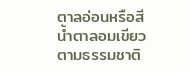ตาลอ่อนหรือสีน้ำตาลอมเขียวตามธรรมชาติ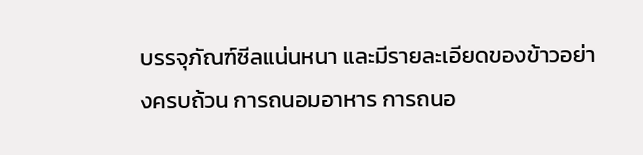บรรจุภัณฑ์ซีลแน่นหนา และมีรายละเอียดของข้าวอย่างครบถ้วน การถนอมอาหาร การถนอ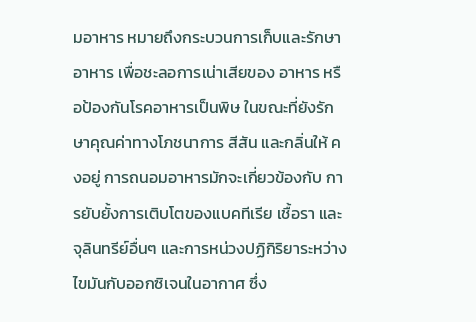มอาหาร หมายถึงกระบวนการเก็บและรักษาอาหาร เพื่อชะลอการเน่าเสียของ อาหาร หรือป้องกันโรคอาหารเป็นพิษ ในขณะที่ยังรักษาคุณค่าทางโภชนาการ สีสัน และกลิ่นให้ คงอยู่ การถนอมอาหารมักจะเกี่ยวข้องกับ การยับยั้งการเติบโตของแบคทีเรีย เชื้อรา และ จุลินทรีย์อื่นๆ และการหน่วงปฏิกิริยาระหว่างไขมันกับออกซิเจนในอากาศ ซึ่ง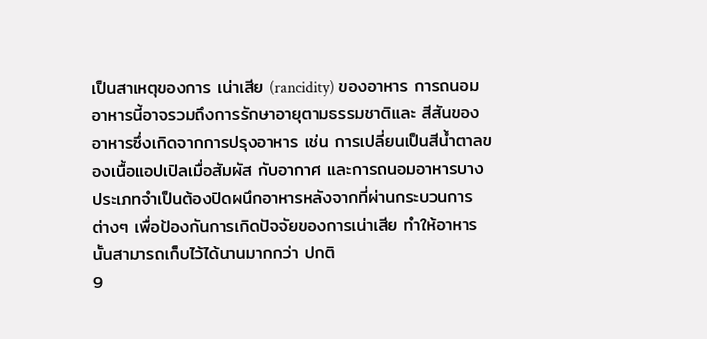เป็นสาเหตุของการ เน่าเสีย (rancidity) ของอาหาร การถนอมอาหารนี้อาจรวมถึงการรักษาอายุตามธรรมชาติและ สีสันของอาหารซึ่งเกิดจากการปรุงอาหาร เช่น การเปลี่ยนเป็นสีน้ำตาลของเนื้อแอปเปิลเมื่อสัมผัส กับอากาศ และการถนอมอาหารบางประเภทจำเป็นต้องปิดผนึกอาหารหลังจากที่ผ่านกระบวนการ ต่างๆ เพื่อป้องกันการเกิดปัจจัยของการเน่าเสีย ทำให้อาหารนั้นสามารถเก็บไว้ได้นานมากกว่า ปกติ
9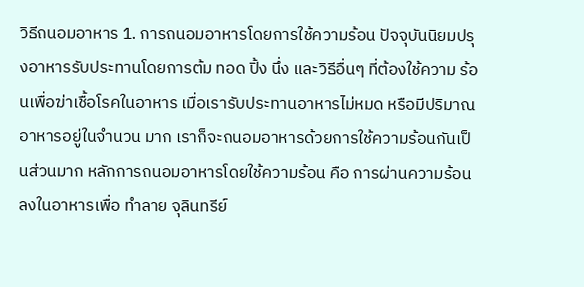วิธีถนอมอาหาร 1. การถนอมอาหารโดยการใช้ความร้อน ปัจจุบันนิยมปรุงอาหารรับประทานโดยการต้ม ทอด ปิ้ง นึ่ง และวิธีอื่นๆ ที่ต้องใช้ความ ร้อนเพื่อฆ่าเชื้อโรคในอาหาร เมื่อเรารับประทานอาหารไม่หมด หรือมีปริมาณอาหารอยู่ในจำนวน มาก เราก็จะถนอมอาหารด้วยการใช้ความร้อนกันเป็นส่วนมาก หลักการถนอมอาหารโดยใช้ความร้อน คือ การผ่านความร้อนลงในอาหารเพื่อ ทำลาย จุลินทรีย์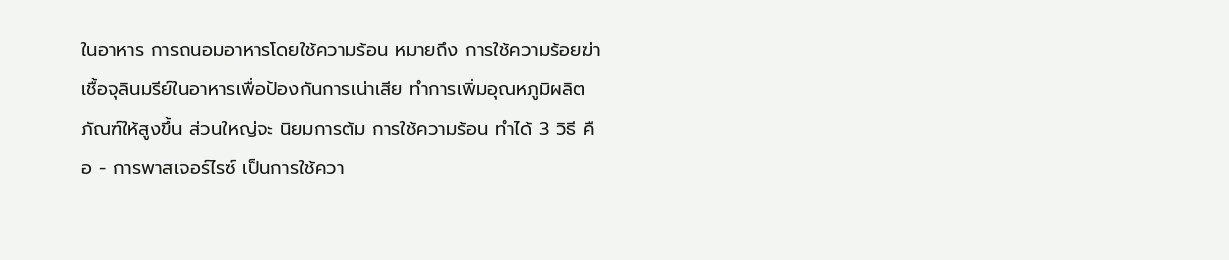ในอาหาร การถนอมอาหารโดยใช้ความร้อน หมายถึง การใช้ความร้อยฆ่า เชื้อจุลินมรีย์ในอาหารเพื่อป้องกันการเน่าเสีย ทำการเพิ่มอุณหภูมิผลิตภัณฑ์ให้สูงขึ้น ส่วนใหญ่จะ นิยมการต้ม การใช้ความร้อน ทำได้ 3 วิธี คือ - การพาสเจอร์ไรซ์ เป็นการใช้ควา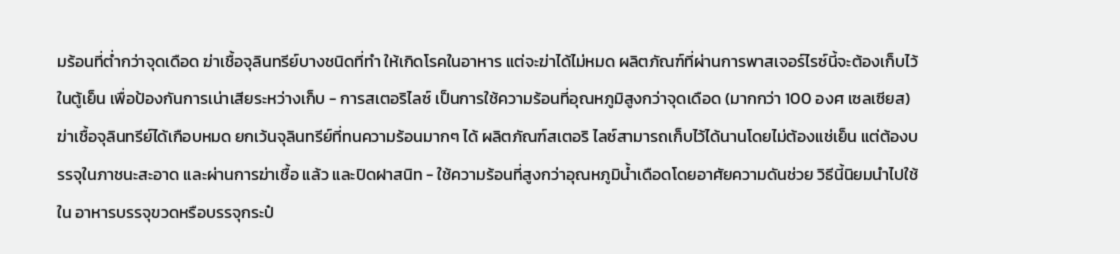มร้อนที่ต่ำกว่าจุดเดือด ฆ่าเชื้อจุลินทรีย์บางชนิดที่ทำ ให้เกิดโรคในอาหาร แต่จะฆ่าได้ไม่หมด ผลิตภัณฑ์ที่ผ่านการพาสเจอร์ไรซ์นี้จะต้องเก็บไว้ในตู้เย็น เพื่อป้องกันการเน่าเสียระหว่างเก็บ - การสเตอริไลซ์ เป็นการใช้ความร้อนที่อุณหภูมิสูงกว่าจุดเดือด (มากกว่า 100 องศ เซลเซียส) ฆ่าเชื้อจุลินทรีย์ได้เกือบหมด ยกเว้นจุลินทรีย์ที่ทนความร้อนมากๆ ได้ ผลิตภัณฑ์สเตอริ ไลซ์สามารถเก็บไว้ได้นานโดยไม่ต้องแช่เย็น แต่ต้องบรรจุในภาชนะสะอาด และผ่านการฆ่าเชื้อ แล้ว และปิดฝาสนิท - ใช้ความร้อนที่สูงกว่าอุณหภูมิน้ำเดือดโดยอาศัยความดันช่วย วิธีนี้นิยมนำไปใช้ใน อาหารบรรจุขวดหรือบรรจุกระป๋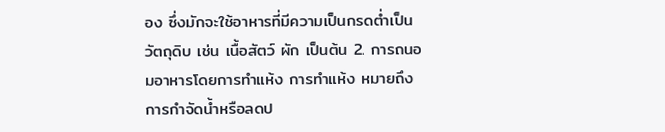อง ซึ่งมักจะใช้อาหารที่มีความเป็นกรดต่ำเป็นวัตถุดิบ เช่น เนื้อสัตว์ ผัก เป็นต้น 2. การถนอมอาหารโดยการทำแห้ง การทำแห้ง หมายถึง การกำจัดน้ำหรือลดป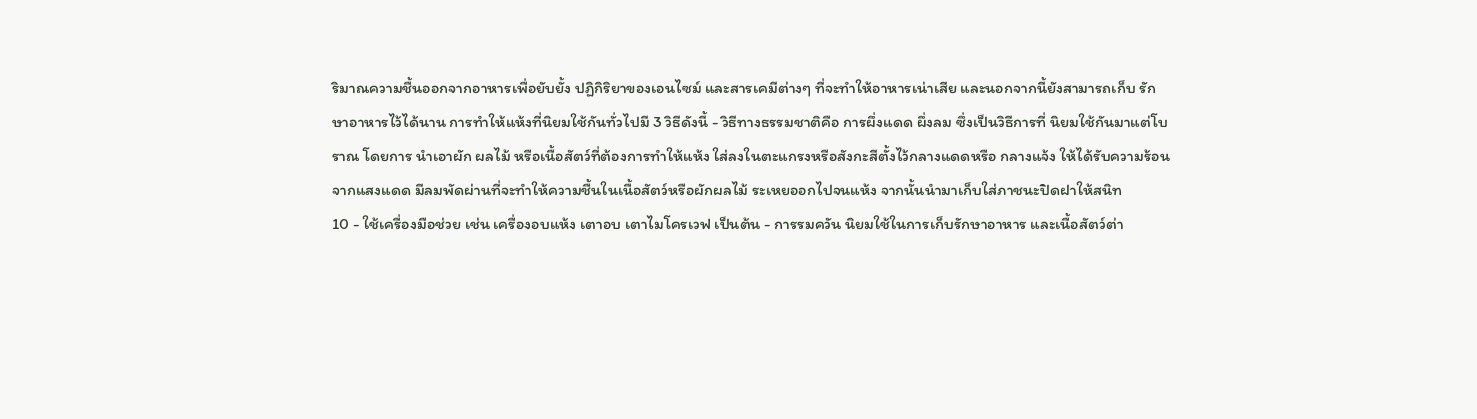ริมาณความชื้นออกจากอาหารเพื่อยับยั้ง ปฏิกิริยาของเอนไซม์ และสารเคมีต่างๆ ที่จะทำให้อาหารเน่าเสีย และนอกจากนี้ยังสามารถเก็บ รักษาอาหารไว้ได้นาน การทำให้แห้งที่นิยมใช้กันทั่วไปมี 3 วิธีดังนี้ - วิธีทางธรรมชาติคือ การผึ่งแดด ผึ่งลม ซึ่งเป็นวิธีการที่ นิยมใช้กันมาแต่โบราณ โดยการ นำเอาผัก ผลไม้ หรือเนื้อสัตว์ที่ต้องการทำให้แห้ง ใส่ลงในตะแกรงหรือสังกะสีตั้งไว้กลางแดดหรือ กลางแจ้ง ให้ได้รับความร้อนจากแสงแดด มีลมพัดผ่านที่จะทำให้ความชื้นในเนื้อสัตว์หรือผักผลไม้ ระเหยออกไปจนแห้ง จากนั้นนำมาเก็บใส่ภาชนะปิดฝาให้สนิท
10 - ใช้เครื่องมือช่วย เช่น เครื่องอบแห้ง เตาอบ เตาไมโครเวฟ เป็นต้น - การรมควัน นิยมใช้ในการเก็บรักษาอาหาร และเนื้อสัตว์ต่า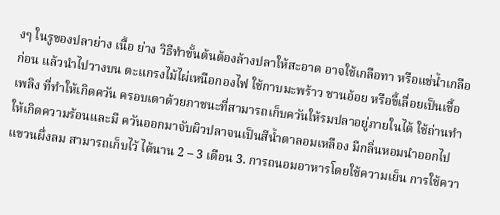งๆ ในรูของปลาย่าง เนื้อ ย่าง วิธีทำขั้นต้นต้องล้างปลาให้สะอาด อาจใช้เกลือทา หรือแช่น้ำเกลือก่อน แล้วนำไปวางบน ตะแกรงไม้ไผ่เหนือกองไฟ ใช้กาบมะพร้าว ชานอ้อย หรือขี้เลื่อยเป็นเชื้อเพลิง ที่ทำให้เกิดควัน ครอบเตาด้วยภาชนะที่สามารถเก็บควันให้รมปลาอยู่ภายในได้ ใช้ถ่านทำให้เกิดความร้อนและมี ควันออกมาจับผิวปลาจนเป็นสีน้ำตาลอมเหลือง มีกลิ่นหอมนำออกไปแขวนผึ่งลม สามารถเก็บไว้ ได้นาน 2 – 3 เดือน 3. การถนอมอาหารโดยใช้ความเย็น การใช้ควา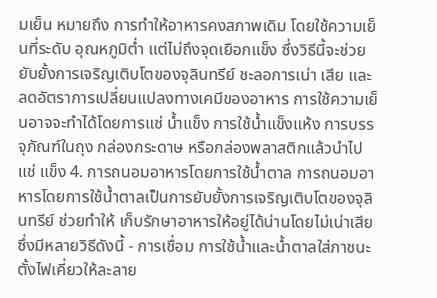มเย็น หมายถึง การทำให้อาหารคงสภาพเดิม โดยใช้ความเย็นที่ระดับ อุณหภูมิต่ำ แต่ไม่ถึงจุดเยือกแข็ง ซึ่งวิธีนี้จะช่วยยับยั้งการเจริญเติบโตของจุลินทรีย์ ชะลอการเน่า เสีย และลดอัตราการเปลี่ยนแปลงทางเคมีของอาหาร การใช้ความเย็นอาจจะทำได้โดยการแช่ น้ำแข็ง การใช้น้ำแข็งแห้ง การบรรจุภัณฑ์ในถุง กล่องกระดาษ หรือกล่องพลาสติกแล้วนำไปแช่ แข็ง 4. การถนอมอาหารโดยการใช้น้ำตาล การถนอมอาหารโดยการใช้น้ำตาลเป็นการยับยั้งการเจริญเติบโตของจุลินทรีย์ ช่วยทำให้ เก็บรักษาอาหารให้อยู่ได้น่านโดยไม่เน่าเสีย ซึ่งมีหลายวิธีดังนี้ - การเชื่อม การใช้น้ำและน้ำตาลใส่ภาชนะตั้งไฟเคี่ยวให้ละลาย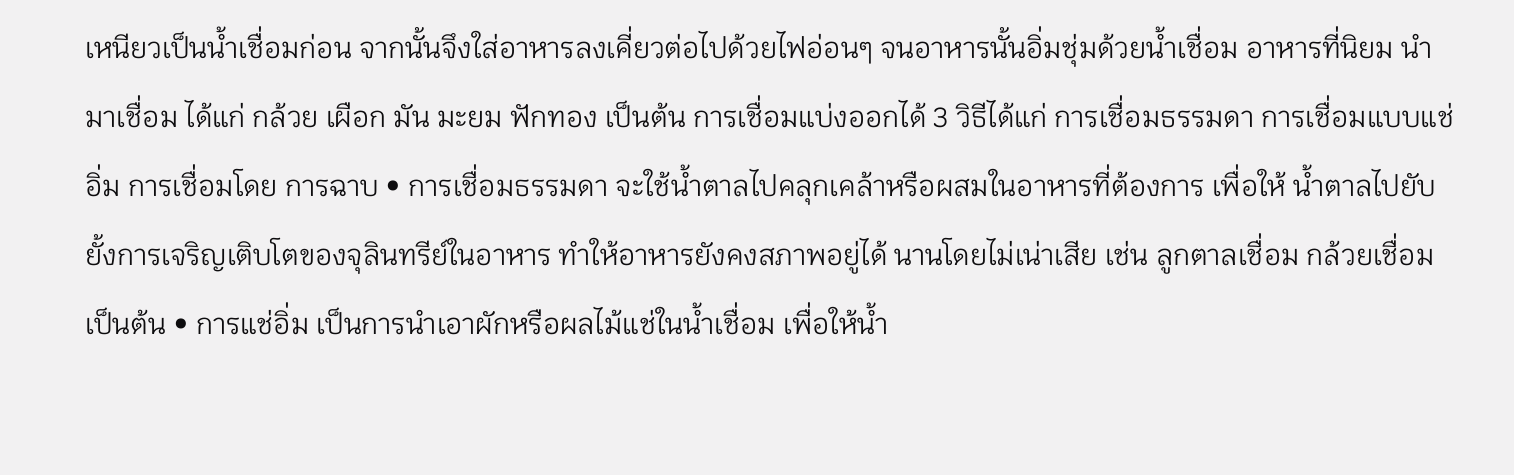เหนียวเป็นน้ำเชื่อมก่อน จากนั้นจึงใส่อาหารลงเคี่ยวต่อไปด้วยไฟอ่อนๆ จนอาหารนั้นอิ่มชุ่มด้วยน้ำเชื่อม อาหารที่นิยม นำมาเชื่อม ได้แก่ กล้วย เผือก มัน มะยม ฟักทอง เป็นต้น การเชื่อมแบ่งออกได้ 3 วิธีได้แก่ การเชื่อมธรรมดา การเชื่อมแบบแช่อิ่ม การเชื่อมโดย การฉาบ • การเชื่อมธรรมดา จะใช้น้ำตาลไปคลุกเคล้าหรือผสมในอาหารที่ต้องการ เพื่อให้ น้ำตาลไปยับยั้งการเจริญเติบโตของจุลินทรีย์ในอาหาร ทำให้อาหารยังคงสภาพอยู่ได้ นานโดยไม่เน่าเสีย เช่น ลูกตาลเชื่อม กล้วยเชื่อม เป็นต้น • การแช่อิ่ม เป็นการนำเอาผักหรือผลไม้แช่ในน้ำเชื่อม เพื่อให้น้ำ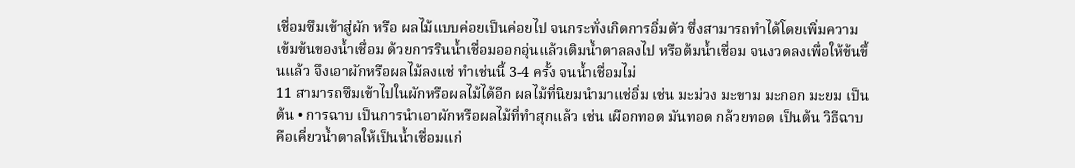เชื่อมซึมเข้าสู่ผัก หรือ ผลไม้แบบค่อยเป็นค่อยไป จนกระทั่งเกิดการอิ่มตัว ซึ่งสามารถทำได้โดยเพิ่มความ เข้มข้นของน้ำเชื่อม ด้วยการรินน้ำเชื่อมออกอุ่นแล้วเติมน้ำตาลลงไป หรือต้มน้ำเชื่อม จนงวดลงเพื่อให้ข้นขึ้นแล้ว จึงเอาผักหรือผลไม้ลงแช่ ทำเช่นนี้ 3-4 ครั้ง จนน้ำเชื่อมไม่
11 สามารถซึมเข้าไปในผักหรือผลไม้ได้อีก ผลไม้ที่นิยมนำมาแช่อิ่ม เช่น มะม่วง มะขาม มะกอก มะยม เป็นต้น • การฉาบ เป็นการนำเอาผักหรือผลไม้ที่ทำสุกแล้ว เช่น เผือกทอด มันทอด กล้วยทอด เป็นต้น วิธีฉาบคือเคี่ยวน้ำตาลให้เป็นน้ำเชื่อมแก่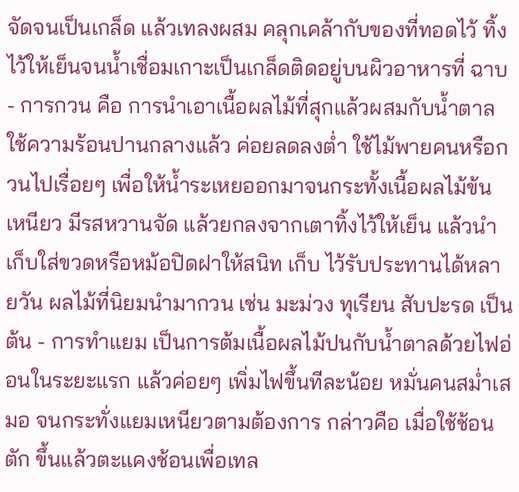จัดจนเป็นเกล็ด แล้วเทลงผสม คลุกเคล้ากับของที่ทอดไว้ ทิ้งไว้ให้เย็นจนน้ำเชื่อมเกาะเป็นเกล็ดติดอยู่บนผิวอาหารที่ ฉาบ - การกวน คือ การนำเอาเนื้อผลไม้ที่สุกแล้วผสมกับน้ำตาล ใช้ความร้อนปานกลางแล้ว ค่อยลดลงต่ำ ใช้ไม้พายคนหรือกวนไปเรื่อยๆ เพื่อให้น้ำระเหยออกมาจนกระทั้งเนื้อผลไม้ข้น เหนียว มีรสหวานจัด แล้วยกลงจากเตาทิ้งไว้ให้เย็น แล้วนำเก็บใส่ขวดหรือหม้อปิดฝาให้สนิท เก็บ ไว้รับประทานได้หลายวัน ผลไม้ที่นิยมนำมากวน เช่น มะม่วง ทุเรียน สับปะรด เป็นต้น - การทำแยม เป็นการต้มเนื้อผลไม้ปนกับน้ำตาลด้วยไฟอ่อนในระยะแรก แล้วค่อยๆ เพิ่มไฟขึ้นทีละน้อย หมั่นคนสม่ำเสมอ จนกระทั่งแยมเหนียวตามต้องการ กล่าวคือ เมื่อใช้ช้อนตัก ขึ้นแล้วตะแคงช้อนเพื่อเทล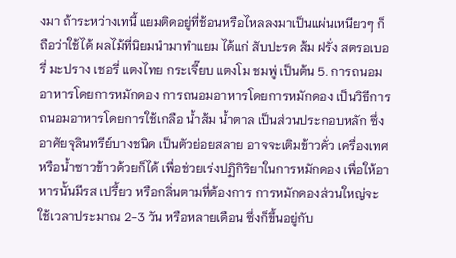งมา ถ้าระหว่างเทนี้ แยมติดอยู่ที่ช้อนหรือไหลลงมาเป็นแผ่นเหนียวๆ ก็ ถือว่าใช้ได้ ผลไม้ที่นิยมนำมาทำแยม ได้แก่ สับปะรด ส้ม ฝรั่ง สตรอเบอรี่ มะปราง เชอรี่ แตงไทย กระเจี๊ยบ แตงโม ชมพู่ เป็นต้น 5. การถนอมอาหารโดยการหมักดอง การถนอมอาหารโดยการหมักดอง เป็นวิธีการถนอมอาหารโดยการใช้เกลือ น้ำส้ม น้ำตาล เป็นส่วนประกอบหลัก ซึ่งอาศัยจุลินทรีย์บางชนิด เป็นตัวย่อยสลาย อาจจะเติมข้าวคั่ว เครื่องเทศ หรือน้ำซาวข้าวด้วยก็ได้ เพื่อช่วยเร่งปฏิกิริยาในการหมักดอง เพื่อให้อาหารนั้นมีรส เปรี้ยว หรือกลิ่นตามที่ต้องการ การหมักดองส่วนใหญ่จะใช้เวลาประมาณ 2-3 วัน หรือหลายเดือน ซึ่งก็ขึ้นอยู่กับ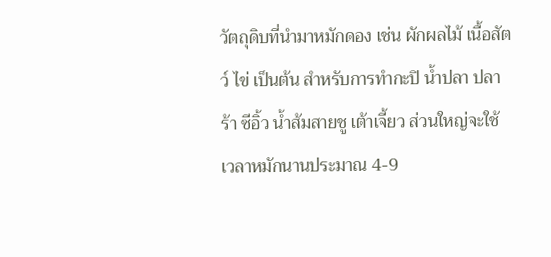วัตถุดิบที่นำมาหมักดอง เช่น ผักผลไม้ เนื้อสัตว์ ไข่ เป็นต้น สำหรับการทำกะปิ น้ำปลา ปลาร้า ซีอิ้ว น้ำส้มสายชู เต้าเจี้ยว ส่วนใหญ่จะใช้เวลาหมักนานประมาณ 4-9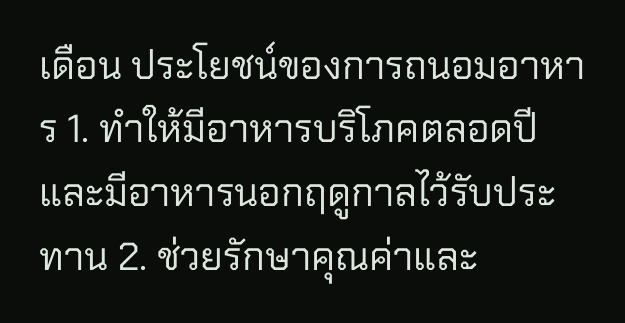เดือน ประโยชน์ของการถนอมอาหาร 1. ทำให้มีอาหารบริโภคตลอดปี และมีอาหารนอกฤดูกาลไว้รับประทาน 2. ช่วยรักษาคุณค่าและ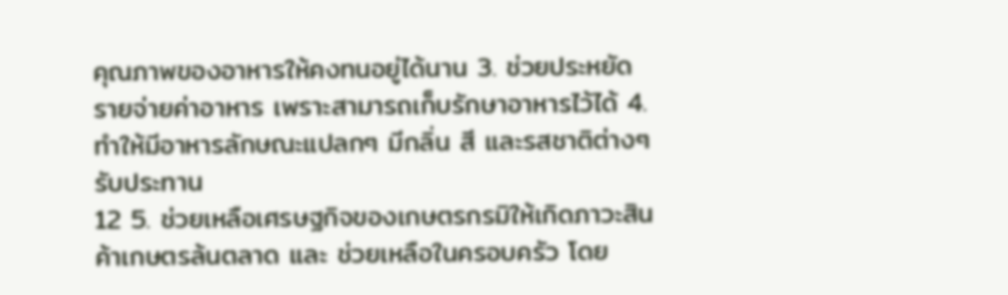คุณภาพของอาหารให้คงทนอยู่ได้นาน 3. ช่วยประหยัดรายจ่ายค่าอาหาร เพราะสามารถเก็บรักษาอาหารไว้ได้ 4. ทำให้มีอาหารลักษณะแปลกๆ มีกลิ่น สี และรสชาติต่างๆ รับประทาน
12 5. ช่วยเหลือเศรษฐกิจของเกษตรกรมิให้เกิดภาวะสินค้าเกษตรล้นตลาด และ ช่วยเหลือในครอบครัว โดย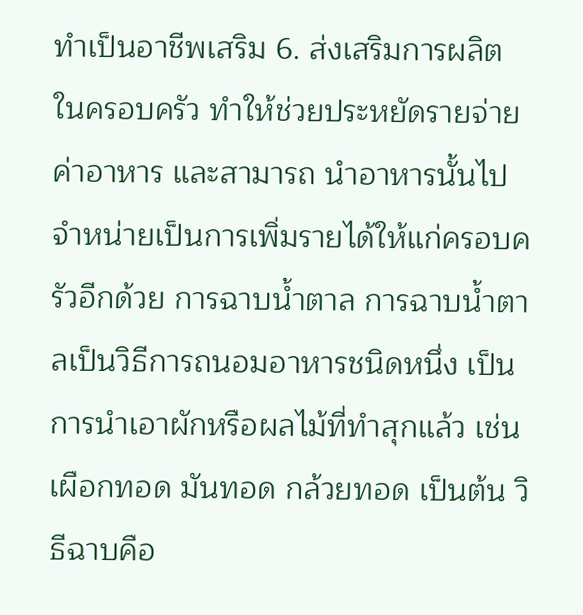ทำเป็นอาชีพเสริม 6. ส่งเสริมการผลิตในครอบครัว ทำให้ช่วยประหยัดรายจ่ายค่าอาหาร และสามารถ นำอาหารนั้นไปจำหน่ายเป็นการเพิ่มรายได้ให้แก่ครอบครัวอีกด้วย การฉาบน้ำตาล การฉาบน้ำตาลเป็นวิธีการถนอมอาหารชนิดหนึ่ง เป็นการนำเอาผักหรือผลไม้ที่ทำสุกแล้ว เช่น เผือกทอด มันทอด กล้วยทอด เป็นต้น วิธีฉาบคือ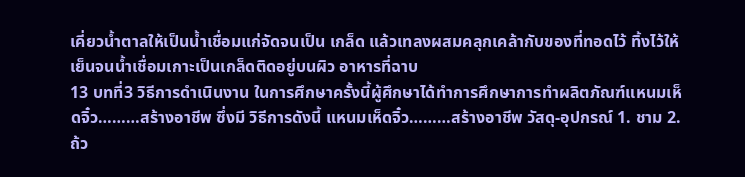เคี่ยวน้ำตาลให้เป็นน้ำเชื่อมแก่จัดจนเป็น เกล็ด แล้วเทลงผสมคลุกเคล้ากับของที่ทอดไว้ ทิ้งไว้ให้เย็นจนน้ำเชื่อมเกาะเป็นเกล็ดติดอยู่บนผิว อาหารที่ฉาบ
13 บทที่3 วิธีการดำเนินงาน ในการศึกษาครั้งนี้ผู้ศึกษาได้ทำการศึกษาการทำผลิตภัณฑ์แหนมเห็ดจิ๋ว………สร้างอาชีพ ซึ่งมี วิธีการดังนี้ แหนมเห็ดจิ๋ว………สร้างอาชีพ วัสดุ-อุปกรณ์ 1. ชาม 2. ถ้ว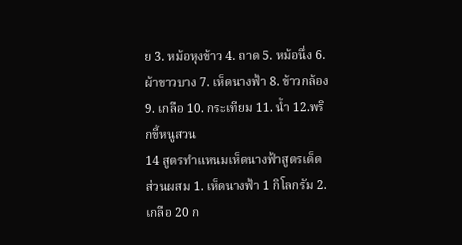ย 3. หม้อหุงข้าว 4. ถาด 5. หม้อนึ่ง 6. ผ้าขาวบาง 7. เห็ดนางฟ้า 8. ข้าวกล้อง 9. เกลือ 10. กระเทียม 11. น้ำ 12.พริกขี้หนูสวน
14 สูตรทำแหนมเห็ดนางฟ้าสูตรเด็ด ส่วนผสม 1. เห็ดนางฟ้า 1 กิโลกรัม 2. เกลือ 20 ก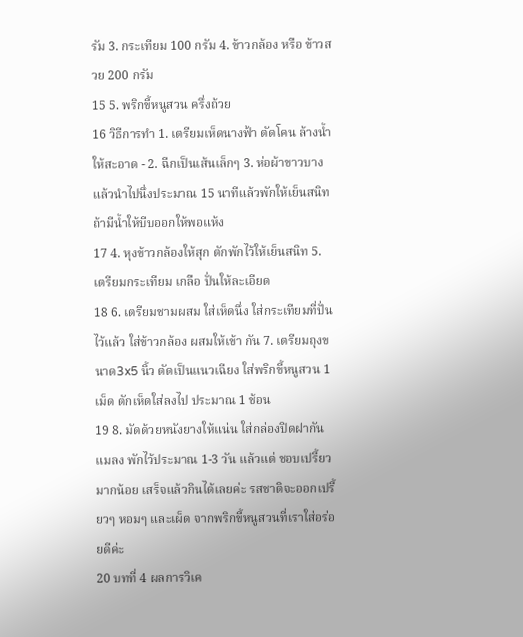รัม 3. กระเทียม 100 กรัม 4. ข้าวกล้อง หรือ ข้าวสวย 200 กรัม
15 5. พริกขี้หนูสวน ครึ่งถ้วย
16 วิธีการทำ 1. เตรียมเห็ดนางฟ้า ตัดโคน ล้างน้ำให้สะอาด - 2. ฉีกเป็นเส้นเล็กๆ 3. ห่อผ้าขาวบางแล้วนำไปนึ่งประมาณ 15 นาทีแล้วพักให้เย็นสนิท ถ้ามีน้ำให้บีบออกให้พอแห้ง
17 4. หุงข้าวกล้องให้สุก ตักพักไว้ให้เย็นสนิท 5. เตรียมกระเทียม เกลือ ปั่นให้ละเอียด
18 6. เตรียมชามผสม ใส่เห็ดนึ่ง ใส่กระเทียมที่ปั่นไว้แล้ว ใส่ข้าวกล้อง ผสมให้เข้า กัน 7. เตรียมถุงขนาด3x5 นิ้ว ตัดเป็นแนวเฉียง ใส่พริกขี้หนูสวน 1 เม็ด ตักเห็ดใส่ลงไป ประมาณ 1 ช้อน
19 8. มัดด้วยหนังยางให้แน่น ใส่กล่องปิดฝากันแมลง พักไว้ประมาณ 1-3 วัน แล้วแต่ ชอบเปรี้ยวมากน้อย เสร็จแล้วกินได้เลยค่ะ รสชาติจะออกเปรี้ยวๆ หอมๆ และเผ็ด จากพริกขี้หนูสวนที่เราใส่อร่อยดีค่ะ
20 บทที่ 4 ผลการวิเค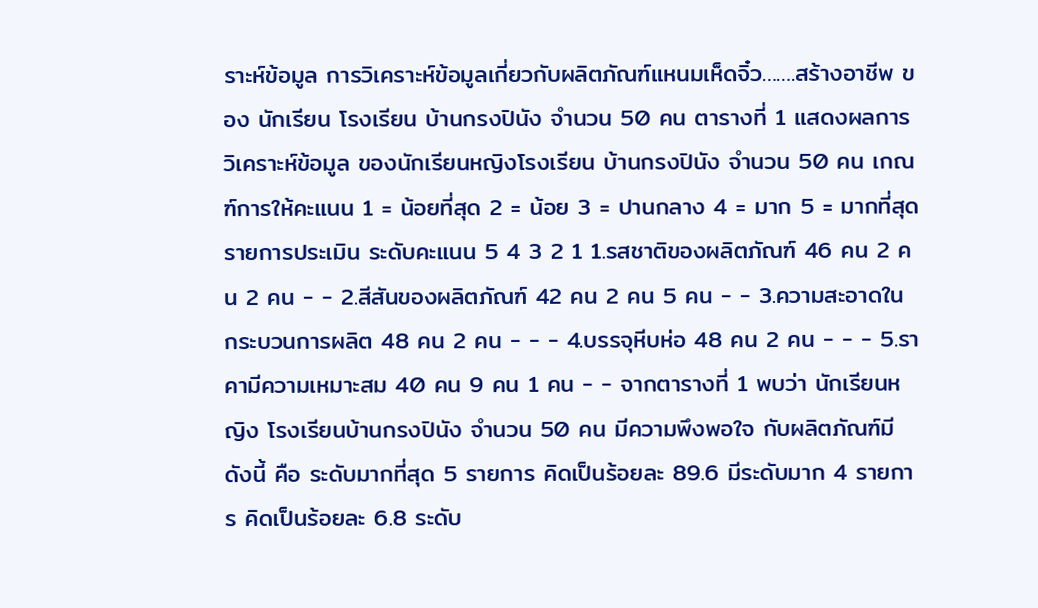ราะห์ข้อมูล การวิเคราะห์ข้อมูลเกี่ยวกับผลิตภัณฑ์แหนมเห็ดจิ๋ว…….สร้างอาชีพ ของ นักเรียน โรงเรียน บ้านกรงปินัง จำนวน 50 คน ตารางที่ 1 แสดงผลการวิเคราะห์ข้อมูล ของนักเรียนหญิงโรงเรียน บ้านกรงปินัง จำนวน 50 คน เกณฑ์การให้คะแนน 1 = น้อยที่สุด 2 = น้อย 3 = ปานกลาง 4 = มาก 5 = มากที่สุด รายการประเมิน ระดับคะแนน 5 4 3 2 1 1.รสชาติของผลิตภัณฑ์ 46 คน 2 คน 2 คน - - 2.สีสันของผลิตภัณฑ์ 42 คน 2 คน 5 คน - - 3.ความสะอาดใน กระบวนการผลิต 48 คน 2 คน - - - 4.บรรจุหีบห่อ 48 คน 2 คน - - - 5.ราคามีความเหมาะสม 40 คน 9 คน 1 คน - - จากตารางที่ 1 พบว่า นักเรียนหญิง โรงเรียนบ้านกรงปินัง จำนวน 50 คน มีความพึงพอใจ กับผลิตภัณฑ์มีดังนี้ คือ ระดับมากที่สุด 5 รายการ คิดเป็นร้อยละ 89.6 มีระดับมาก 4 รายการ คิดเป็นร้อยละ 6.8 ระดับ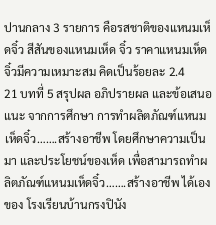ปานกลาง 3 รายการ คือรสชาติของแหนมเห็ดจิ๋ว สีสันของแหนมเห็ด จิ๋ว ราคาแหนมเห็ดจิ๋วมีความเหมาะสม คิดเป็นร้อยละ 2.4
21 บทที่ 5 สรุปผล อภิปรายผล และข้อเสนอแนะ จากการศึกษา การทำผลิตภัณฑ์แหนมเห็ดจิ๋ว…….สร้างอาชีพ โดยศึกษาความเป็นมา และประโยชน์ของเห็ด เพื่อสามารถทำผลิตภัณฑ์แหนมเห็ดจิ๋ว…….สร้างอาชีพ ได้เอง ของ โรงเรียนบ้านกรงปินัง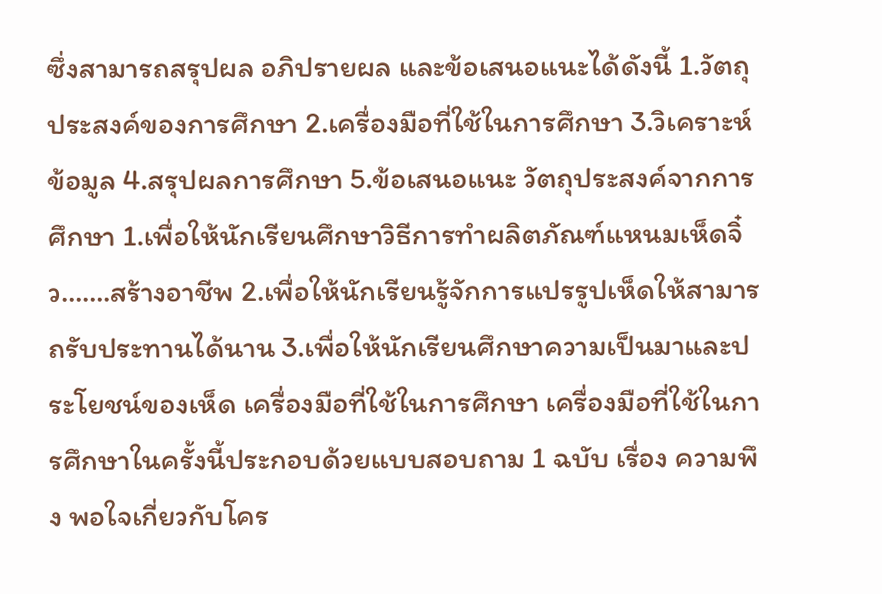ซึ่งสามารถสรุปผล อภิปรายผล และข้อเสนอแนะได้ดังนี้ 1.วัตถุประสงค์ของการศึกษา 2.เครื่องมือที่ใช้ในการศึกษา 3.วิเคราะห์ข้อมูล 4.สรุปผลการศึกษา 5.ข้อเสนอแนะ วัตถุประสงค์จากการศึกษา 1.เพื่อให้นักเรียนศึกษาวิธีการทำผลิตภัณฑ์แหนมเห็ดจิ๋ว…….สร้างอาชีพ 2.เพื่อให้นักเรียนรู้จักการแปรรูปเห็ดให้สามารถรับประทานได้นาน 3.เพื่อให้นักเรียนศึกษาความเป็นมาและประโยชน์ของเห็ด เครื่องมือที่ใช้ในการศึกษา เครื่องมือที่ใช้ในการศึกษาในครั้งนี้ประกอบด้วยแบบสอบถาม 1 ฉบับ เรื่อง ความพึง พอใจเกี่ยวกับโคร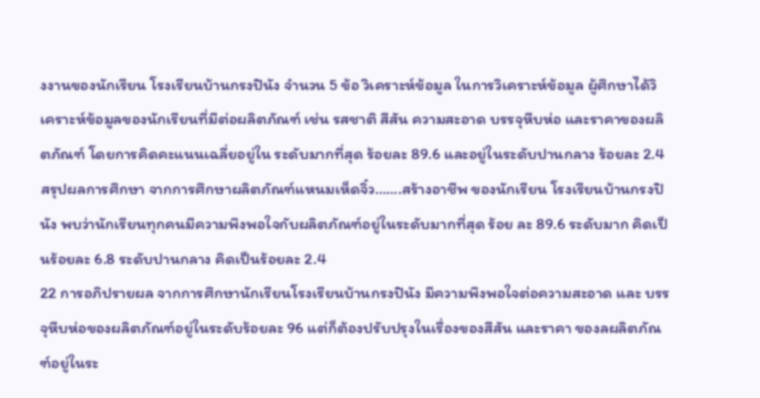งงานของนักเรียน โรงเรียนบ้านกรงปินัง จำนวน 5 ข้อ วิเคราะห์ข้อมูล ในการวิเคราะห์ข้อมูล ผู้ศึกษาได้วิเคราะห์ข้อมูลของนักเรียนที่มีต่อผลิตภัณฑ์ เช่น รสชาติ สีสัน ความสะอาด บรรจุหีบห่อ และราคาของผลิตภัณฑ์ โดยการคิดคะแนนเฉลี่ยอยู่ใน ระดับมากที่สุด ร้อยละ 89.6 และอยู่ในระดับปานกลาง ร้อยละ 2.4 สรุปผลการศึกษา จากการศึกษาผลิตภัณฑ์แหนมเห็ดจิ๋ว…….สร้างอาชีพ ของนักเรียน โรงเรียนบ้านกรงปินัง พบว่านักเรียนทุกคนมีความพึงพอใจกับผลิตภัณฑ์อยู่ในระดับมากที่สุด ร้อย ละ 89.6 ระดับมาก คิดเป็นร้อยละ 6.8 ระดับปานกลาง คิดเป็นร้อยละ 2.4
22 การอภิปรายผล จากการศึกษานักเรียนโรงเรียนบ้านกรงปินัง มีความพึงพอใจต่อความสะอาด และ บรรจุหีบห่อของผลิตภัณฑ์อยู่ในระดับร้อยละ 96 แต่ก็ต้องปรับปรุงในเรื่องของสีสัน และราคา ของลผลิตภัณฑ์อยู่ในระ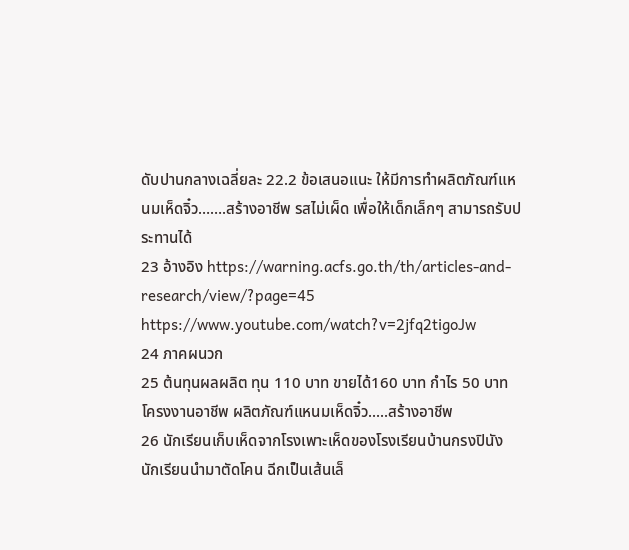ดับปานกลางเฉลี่ยละ 22.2 ข้อเสนอแนะ ให้มีการทำผลิตภัณฑ์แหนมเห็ดจิ๋ว…….สร้างอาชีพ รสไม่เผ็ด เพื่อให้เด็กเล็กๆ สามารถรับประทานได้
23 อ้างอิง https://warning.acfs.go.th/th/articles-and-research/view/?page=45 https://www.youtube.com/watch?v=2jfq2tigoJw
24 ภาคผนวก
25 ต้นทุนผลผลิต ทุน 110 บาท ขายได้160 บาท กำไร 50 บาท โครงงานอาชีพ ผลิตภัณฑ์แหนมเห็ดจิ๋ว.....สร้างอาชีพ
26 นักเรียนเก็บเห็ดจากโรงเพาะเห็ดของโรงเรียนบ้านกรงปินัง นักเรียนนำมาตัดโคน ฉีกเป็นเส้นเล็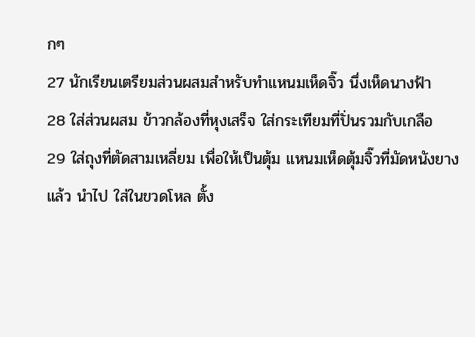กๆ
27 นักเรียนเตรียมส่วนผสมสำหรับทำแหนมเห็ดจิ๊ว นึ่งเห็ดนางฟ้า
28 ใส่ส่วนผสม ข้าวกล้องที่หุงเสร็จ ใส่กระเทียมที่ปั่นรวมกับเกลือ
29 ใส่ถุงที่ตัดสามเหลี่ยม เพื่อให้เป็นตุ้ม แหนมเห็ดตุ้มจิ๊วที่มัดหนังยางแล้ว นำไป ใส่ในขวดโหล ตั้ง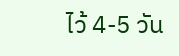ไว้ 4-5 วัน